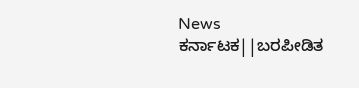News ಕರ್ನಾಟಕ||ಬರಪೀಡಿತ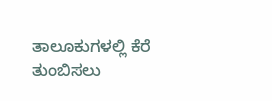ತಾಲೂಕುಗಳಲ್ಲಿ ಕೆರೆ ತುಂಬಿಸಲು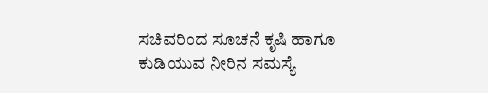ಸಚಿವರಿಂದ ಸೂಚನೆ ಕೃಷಿ ಹಾಗೂ ಕುಡಿಯುವ ನೀರಿನ ಸಮಸ್ಯೆ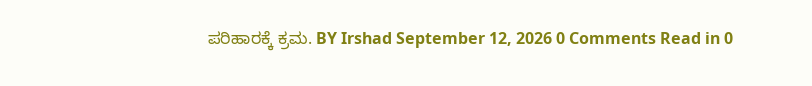ಪರಿಹಾರಕ್ಕೆ ಕ್ರಮ. BY Irshad September 12, 2026 0 Comments Read in 0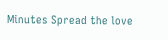Minutes Spread the love